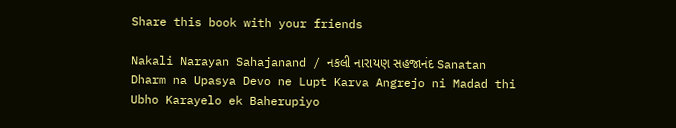Share this book with your friends

Nakali Narayan Sahajanand / નકલી નારાયણ સહજાનંદ Sanatan Dharm na Upasya Devo ne Lupt Karva Angrejo ni Madad thi Ubho Karayelo ek Baherupiyo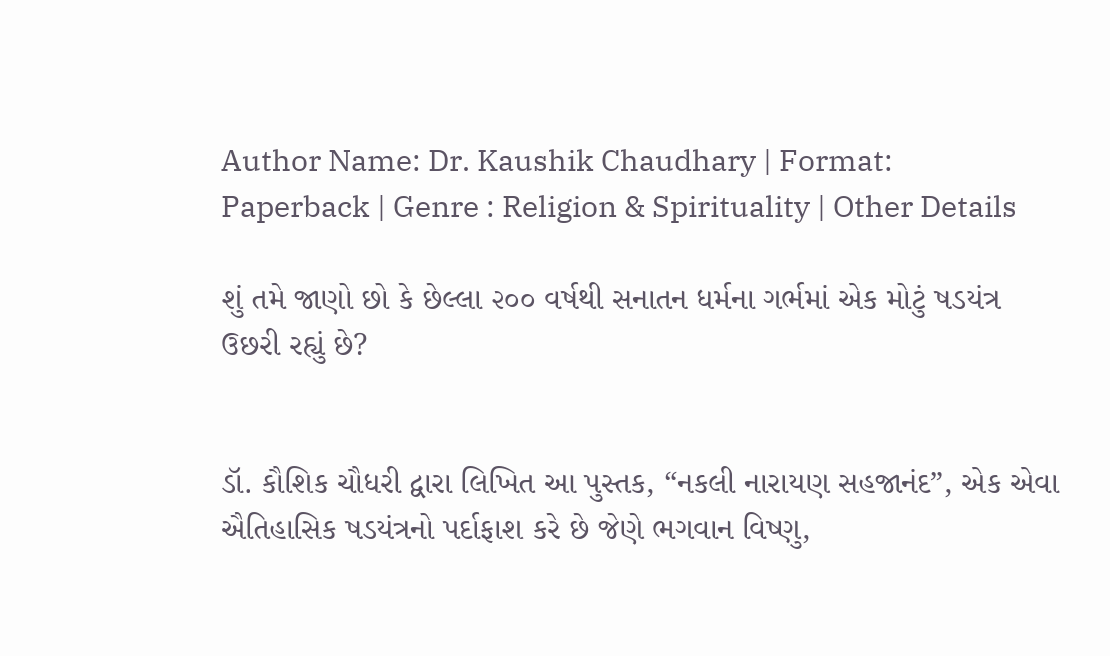Author Name: Dr. Kaushik Chaudhary | Format: Paperback | Genre : Religion & Spirituality | Other Details

શું તમે જાણો છો કે છેલ્લા ૨૦૦ વર્ષથી સનાતન ધર્મના ગર્ભમાં એક મોટું ષડયંત્ર ઉછરી રહ્યું છે?


ડૉ. કૌશિક ચૌધરી દ્વારા લિખિત આ પુસ્તક, “નકલી નારાયણ સહજાનંદ”, એક એવા ઐતિહાસિક ષડયંત્રનો પર્દાફાશ કરે છે જેણે ભગવાન વિષ્ણુ,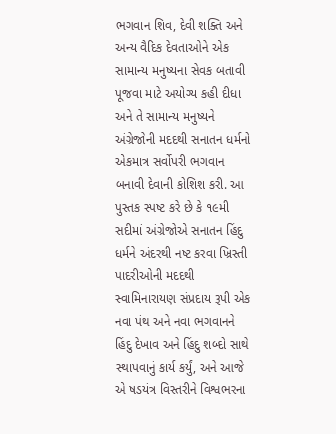ભગવાન શિવ, દેવી શક્તિ અને અન્ય વૈદિક દેવતાઓને એક સામાન્ય મનુષ્યના સેવક બતાવી પૂજવા માટે અયોગ્ય કહી દીધા અને તે સામાન્ય મનુષ્યને અંગ્રેજોની મદદથી સનાતન ધર્મનો એકમાત્ર સર્વોપરી ભગવાન બનાવી દેવાની કોશિશ કરી. આ પુસ્તક સ્પષ્ટ કરે છે કે ૧૯મી સદીમાં અંગ્રેજોએ સનાતન હિંદુ ધર્મને અંદરથી નષ્ટ કરવા ખ્રિસ્તી પાદરીઓની મદદથી સ્વામિનારાયણ સંપ્રદાય રૂપી એક નવા પંથ અને નવા ભગવાનને હિંદુ દેખાવ અને હિંદુ શબ્દો સાથે સ્થાપવાનું કાર્ય કર્યું, અને આજે એ ષડયંત્ર વિસ્તરીને વિશ્વભરના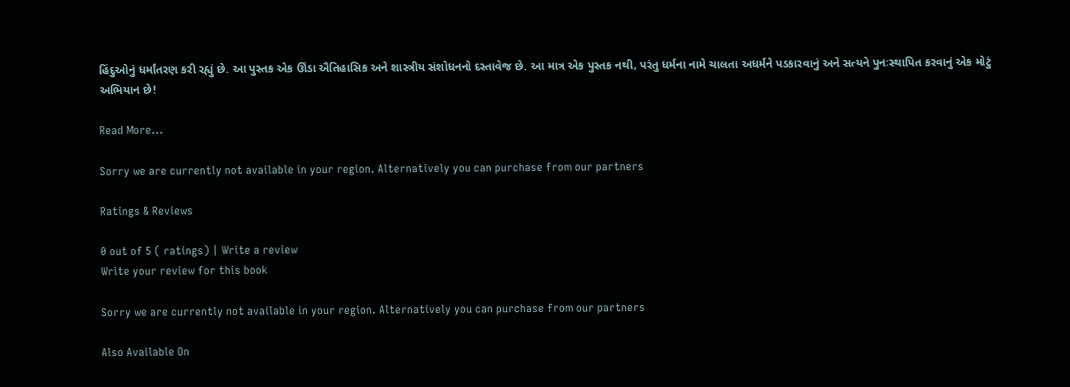હિંદુઓનું ધર્માંતરણ કરી રહ્યું છે. આ પુસ્તક એક ઊંડા ઐતિહાસિક અને શાસ્ત્રીય સંશોધનનો દસ્તાવેજ છે. આ માત્ર એક પુસ્તક નથી, પરંતુ ધર્મના નામે ચાલતા અધર્મને પડકારવાનું અને સત્યને પુનઃસ્થાપિત કરવાનું એક મોટું અભિયાન છે!

Read More...

Sorry we are currently not available in your region. Alternatively you can purchase from our partners

Ratings & Reviews

0 out of 5 ( ratings) | Write a review
Write your review for this book

Sorry we are currently not available in your region. Alternatively you can purchase from our partners

Also Available On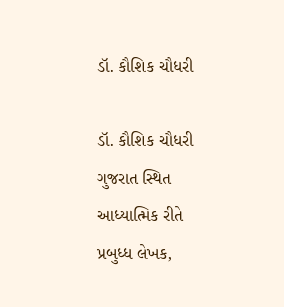ડૉ. કૌશિક ચૌધરી

ડૉ. કૌશિક ચૌધરી ગુજરાત સ્થિત આધ્યાત્મિક રીતે પ્રબુધ્ધ લેખક,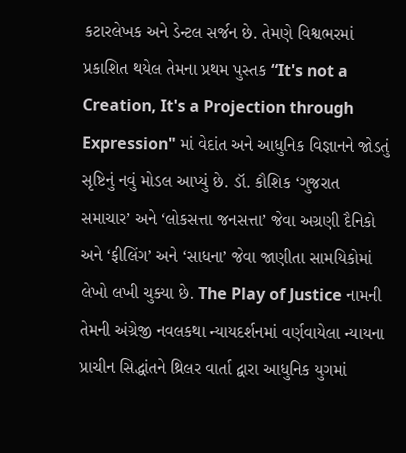કટારલેખક અને ડેન્ટલ સર્જન છે. તેમણે વિશ્વભરમાં પ્રકાશિત થયેલ તેમના પ્રથમ પુસ્તક “It's not a Creation, It's a Projection through Expression" માં વેદાંત અને આધુનિક વિજ્ઞાનને જોડતું સૃષ્ટિનું નવું મોડલ આપ્યું છે. ડૉ. કૌશિક ‘ગુજરાત સમાચાર’ અને ‘લોકસત્તા જનસત્તા’ જેવા અગ્રણી દૈનિકો અને ‘ફીલિંગ’ અને ‘સાધના’ જેવા જાણીતા સામયિકોમાં લેખો લખી ચુક્યા છે. The Play of Justice નામની તેમની અંગ્રેજી નવલકથા ન્યાયદર્શનમાં વર્ણવાયેલા ન્યાયના પ્રાચીન સિદ્ધાંતને થ્રિલર વાર્તા દ્વારા આધુનિક યુગમાં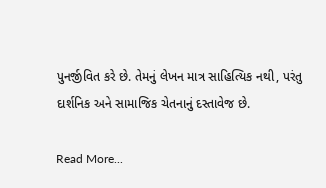પુનર્જીવિત કરે છે. તેમનું લેખન માત્ર સાહિત્યિક નથી, પરંતુ દાર્શનિક અને સામાજિક ચેતનાનું દસ્તાવેજ છે.

Read More...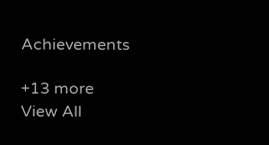Achievements

+13 more
View All